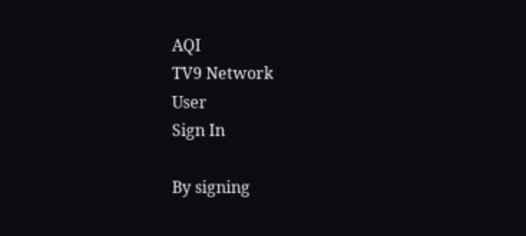AQI
TV9 Network
User
Sign In

By signing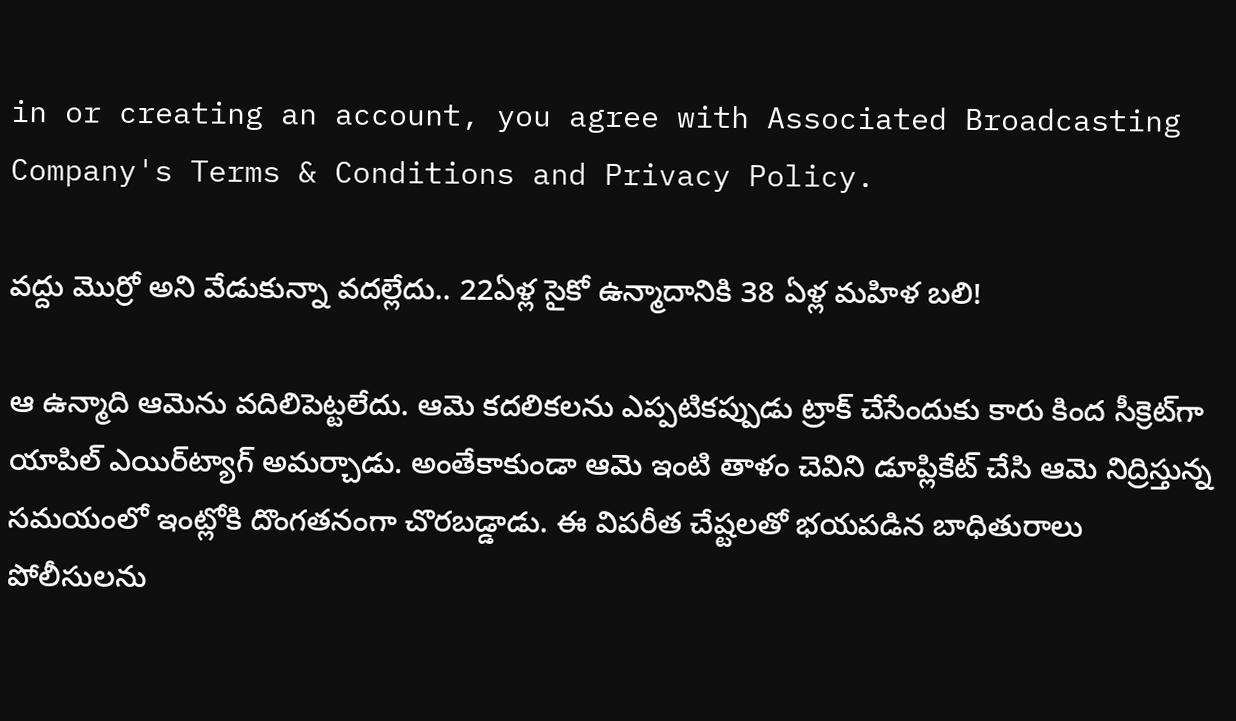in or creating an account, you agree with Associated Broadcasting Company's Terms & Conditions and Privacy Policy.

వద్దు మొర్రో అని వేడుకున్నా వదల్లేదు.. 22ఏళ్ల సైకో ఉన్మాదానికి 38 ఏళ్ల మహిళ బలి!

ఆ ఉన్మాది ఆమెను వదిలిపెట్టలేదు. ఆమె కదలికలను ఎప్పటికప్పుడు ట్రాక్ చేసేందుకు కారు కింద సీక్రెట్‌గా యాపిల్ ఎయిర్‌ట్యాగ్ అమర్చాడు. అంతేకాకుండా ఆమె ఇంటి తాళం చెవిని డూప్లికేట్ చేసి ఆమె నిద్రిస్తున్న సమయంలో ఇంట్లోకి దొంగతనంగా చొరబడ్డాడు. ఈ విపరీత చేష్టలతో భయపడిన బాధితురాలు పోలీసులను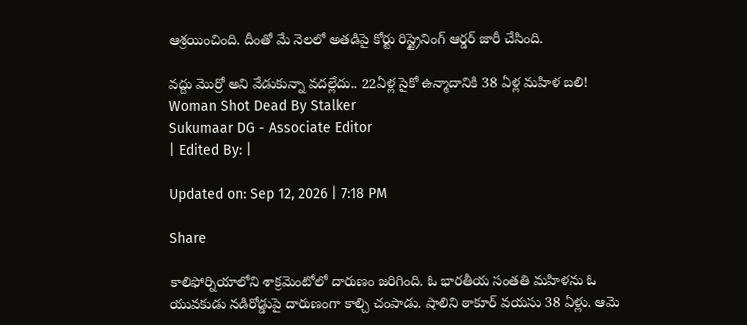ఆశ్రయించింది. దీంతో మే నెలలో అతడిపై కోర్టు రిస్ట్రైనింగ్ ఆర్డర్ జారీ చేసింది.

వద్దు మొర్రో అని వేడుకున్నా వదల్లేదు.. 22ఏళ్ల సైకో ఉన్మాదానికి 38 ఏళ్ల మహిళ బలి!
Woman Shot Dead By Stalker
Sukumaar DG - Associate Editor
| Edited By: |

Updated on: Sep 12, 2026 | 7:18 PM

Share

కాలిఫోర్నియాలోని శాక్రమెంటోలో దారుణం జరిగింది. ఓ భారతీయ సంతతి మహిళను ఓ యువకుడు నడిరోడ్డుపై దారుణంగా కాల్చి చంపాడు. షాలిని ఠాకూర్ వయసు 38 ఏళ్లు. ఆమె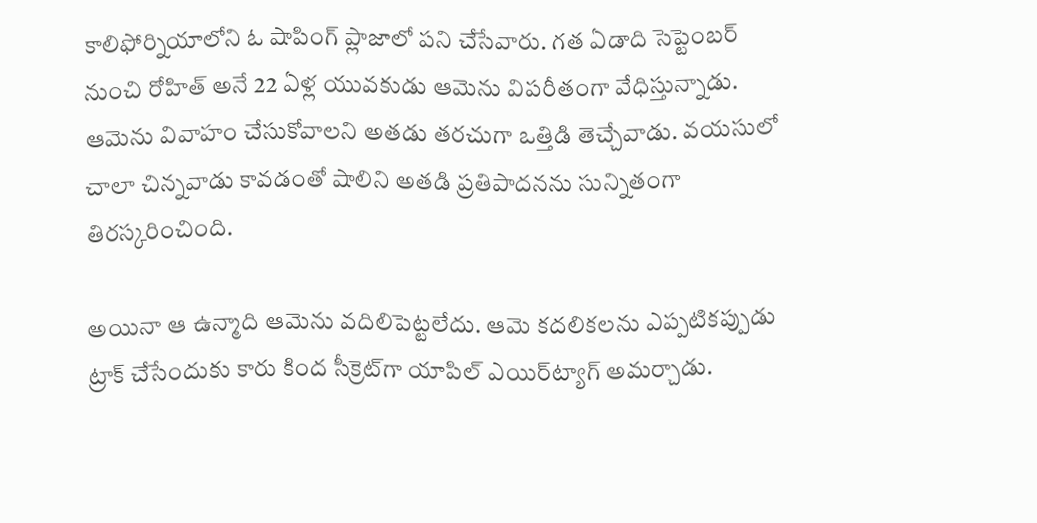కాలిఫోర్నియాలోని ఓ షాపింగ్ ప్లాజాలో పని చేసేవారు. గత ఏడాది సెప్టెంబర్ నుంచి రోహిత్ అనే 22 ఏళ్ల యువకుడు ఆమెను విపరీతంగా వేధిస్తున్నాడు. ఆమెను వివాహం చేసుకోవాలని అతడు తరచుగా ఒత్తిడి తెచ్చేవాడు. వయసులో చాలా చిన్నవాడు కావడంతో షాలిని అతడి ప్రతిపాదనను సున్నితంగా తిరస్కరించింది.

అయినా ఆ ఉన్మాది ఆమెను వదిలిపెట్టలేదు. ఆమె కదలికలను ఎప్పటికప్పుడు ట్రాక్ చేసేందుకు కారు కింద సీక్రెట్‌గా యాపిల్ ఎయిర్‌ట్యాగ్ అమర్చాడు.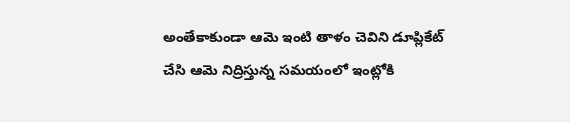అంతేకాకుండా ఆమె ఇంటి తాళం చెవిని డూప్లికేట్ చేసి ఆమె నిద్రిస్తున్న సమయంలో ఇంట్లోకి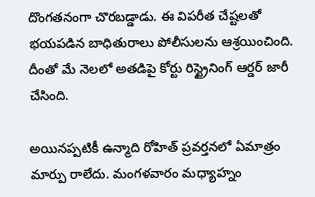దొంగతనంగా చొరబడ్డాడు. ఈ విపరీత చేష్టలతో భయపడిన బాధితురాలు పోలీసులను ఆశ్రయించింది. దీంతో మే నెలలో అతడిపై కోర్టు రిస్ట్రైనింగ్ ఆర్డర్ జారీ చేసింది.

అయినప్పటికీ ఉన్మాది రోహిత్ ప్రవర్తనలో ఏమాత్రం మార్పు రాలేదు. మంగళవారం మధ్యాహ్నం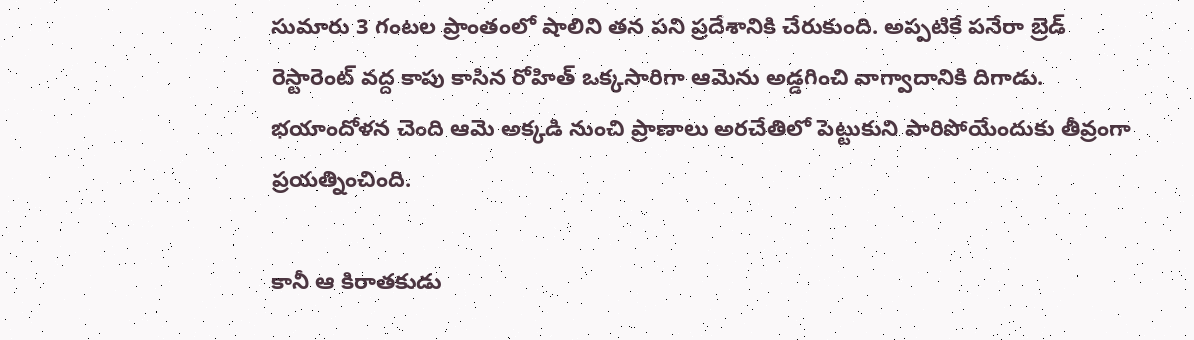సుమారు 3 గంటల ప్రాంతంలో షాలిని తన పని ప్రదేశానికి చేరుకుంది. అప్పటికే పనేరా బ్రెడ్ రెస్టారెంట్ వద్ద కాపు కాసిన రోహిత్ ఒక్కసారిగా ఆమెను అడ్డగించి వాగ్వాదానికి దిగాడు. భయాందోళన చెంది ఆమె అక్కడి నుంచి ప్రాణాలు అరచేతిలో పెట్టుకుని పారిపోయేందుకు తీవ్రంగా ప్రయత్నించింది.

కానీ ఆ కిరాతకుడు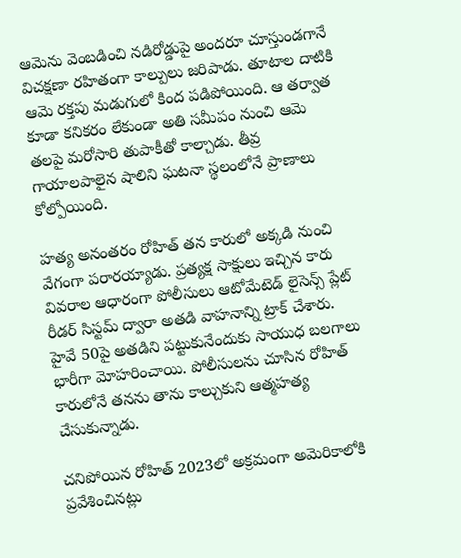ఆమెను వెంబడించి నడిరోడ్డుపై అందరూ చూస్తుండగానే విచక్షణా రహితంగా కాల్పులు జరిపాడు. తూటాల దాటికి ఆమె రక్తపు మడుగులో కింద పడిపోయింది. ఆ తర్వాత కూడా కనికరం లేకుండా అతి సమీపం నుంచి ఆమె తలపై మరోసారి తుపాకీతో కాల్చాడు. తీవ్ర గాయాలపాలైన షాలిని ఘటనా స్థలంలోనే ప్రాణాలు కోల్పోయింది.

హత్య అనంతరం రోహిత్ తన కారులో అక్కడి నుంచి వేగంగా పరారయ్యాడు. ప్రత్యక్ష సాక్షులు ఇచ్చిన కారు వివరాల ఆధారంగా పోలీసులు ఆటోమేటెడ్ లైసెన్స్ ప్లేట్ రీడర్ సిస్టమ్ ద్వారా అతడి వాహనాన్ని ట్రాక్ చేశారు. హైవే 50పై అతడిని పట్టుకునేందుకు సాయుధ బలగాలు భారీగా మోహరించాయి. పోలీసులను చూసిన రోహిత్ కారులోనే తనను తాను కాల్చుకుని ఆత్మహత్య చేసుకున్నాడు.

చనిపోయిన రోహిత్ 2023లో అక్రమంగా అమెరికాలోకి ప్రవేశించినట్లు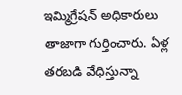ఇమ్మిగ్రేషన్ అధికారులు తాజాగా గుర్తించారు. ఏళ్ల తరబడి వేధిస్తున్నా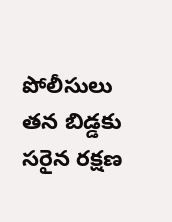పోలీసులు తన బిడ్డకు సరైన రక్షణ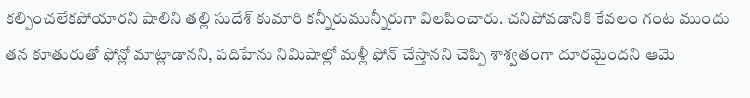కల్పించలేకపోయారని షాలిని తల్లి సుదేశ్ కుమారి కన్నీరుమున్నీరుగా విలపించారు. చనిపోవడానికి కేవలం గంట ముందు తన కూతురుతో ఫోన్లో మాట్లాడానని, పదిహేను నిమిషాల్లో మళ్లీ ఫోన్ చేస్తానని చెప్పి శాశ్వతంగా దూరమైందని ఆమె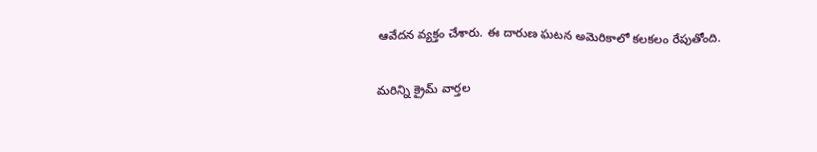ఆవేదన వ్యక్తం చేశారు. ఈ దారుణ ఘటన అమెరికాలో కలకలం రేపుతోంది.

మరిన్ని క్రైమ్ వార్తల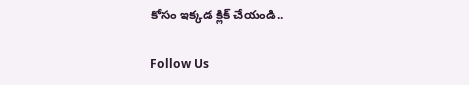కోసం ఇక్కడ క్లిక్ చేయండి..

Follow Us